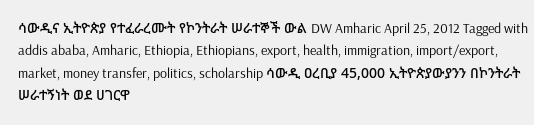ሳውዲና ኢትዮጵያ የተፈራረሙት የኮንትራት ሠራተኞች ውል DW Amharic April 25, 2012 Tagged with addis ababa, Amharic, Ethiopia, Ethiopians, export, health, immigration, import/export, market, money transfer, politics, scholarship ሳውዲ ዐረቢያ 45,000 ኢትዮጵያውያንን በኮንትራት ሠራተኝነት ወደ ሀገርዋ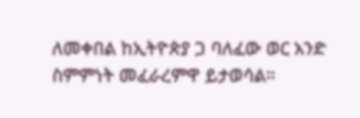ለመቀበል ከኢትዮጵያ ጋ ባለፈው ወር አንድ ስምምነት መፈራረምዋ ይታወሳል።